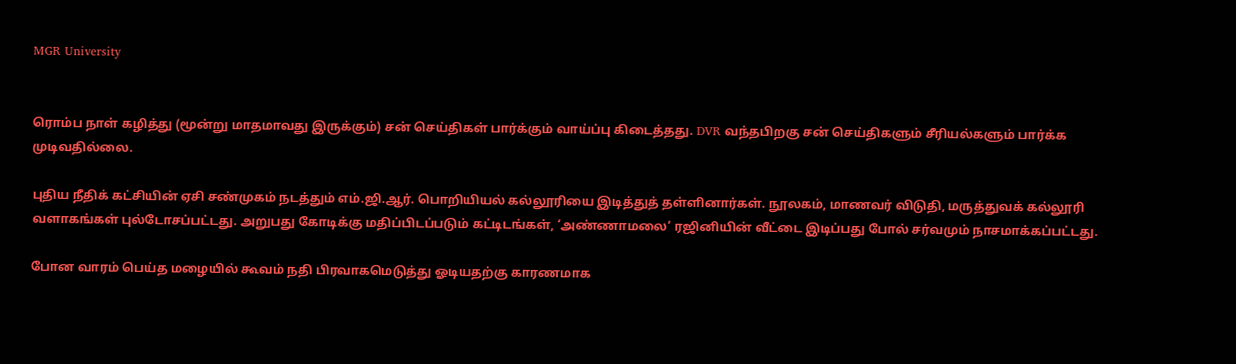MGR University


ரொம்ப நாள் கழித்து (மூன்று மாதமாவது இருக்கும்) சன் செய்திகள் பார்க்கும் வாய்ப்பு கிடைத்தது. DVR வந்தபிறகு சன் செய்திகளும் சீரியல்களும் பார்க்க முடிவதில்லை.

புதிய நீதிக் கட்சியின் ஏசி சண்முகம் நடத்தும் எம்.ஜி.ஆர். பொறியியல் கல்லூரியை இடித்துத் தள்ளினார்கள். நூலகம், மாணவர் விடுதி, மருத்துவக் கல்லூரி வளாகங்கள் புல்டோசப்பட்டது. அறுபது கோடிக்கு மதிப்பிடப்படும் கட்டிடங்கள், ‘அண்ணாமலை‘ ரஜினியின் வீட்டை இடிப்பது போல் சர்வமும் நாசமாக்கப்பட்டது.

போன வாரம் பெய்த மழையில் கூவம் நதி பிரவாகமெடுத்து ஓடியதற்கு காரணமாக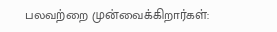பலவற்றை முன்வைக்கிறார்கள்: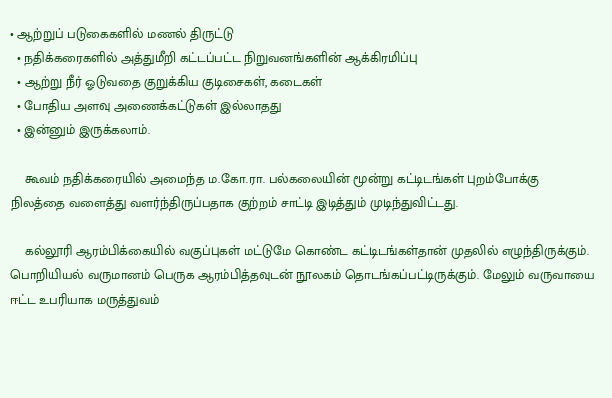• ஆற்றுப் படுகைகளில் மணல் திருட்டு
  • நதிக்கரைகளில் அத்துமீறி கட்டப்பட்ட நிறுவனங்களின் ஆக்கிரமிப்பு
  • ஆற்று நீர் ஓடுவதை குறுக்கிய குடிசைகள், கடைகள்
  • போதிய அளவு அணைக்கட்டுகள் இல்லாதது
  • இன்னும் இருக்கலாம்.

    கூவம் நதிக்கரையில் அமைந்த ம.கோ.ரா. பல்கலையின் மூன்று கட்டிடங்கள் புறம்போக்கு நிலத்தை வளைத்து வளர்ந்திருப்பதாக குற்றம் சாட்டி இடித்தும் முடிந்துவிட்டது.

    கல்லூரி ஆரம்பிக்கையில் வகுப்புகள் மட்டுமே கொண்ட கட்டிடங்கள்தான் முதலில் எழுந்திருக்கும். பொறியியல் வருமானம் பெருக ஆரம்பித்தவுடன் நூலகம் தொடங்கப்பட்டிருக்கும். மேலும் வருவாயை ஈட்ட உபரியாக மருத்துவம்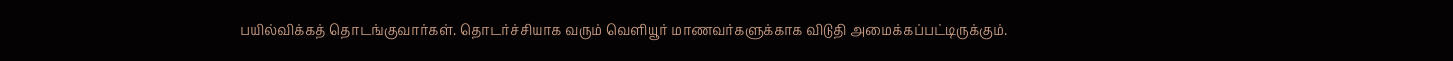பயில்விக்கத் தொடங்குவார்கள். தொடர்ச்சியாக வரும் வெளியூர் மாணவர்களுக்காக விடுதி அமைக்கப்பட்டிருக்கும்.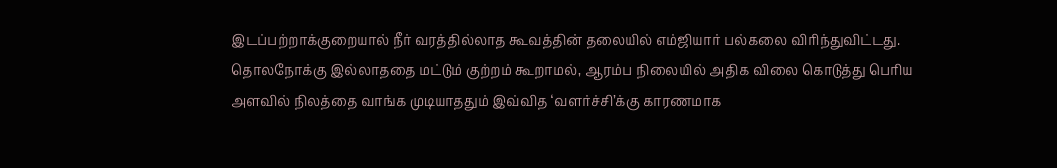இடப்பற்றாக்குறையால் நீர் வரத்தில்லாத கூவத்தின் தலையில் எம்ஜியார் பல்கலை விரிந்துவிட்டது. தொலநோக்கு இல்லாததை மட்டும் குற்றம் கூறாமல், ஆரம்ப நிலையில் அதிக விலை கொடுத்து பெரிய அளவில் நிலத்தை வாங்க முடியாததும் இவ்வித ‘வளர்ச்சி’க்கு காரணமாக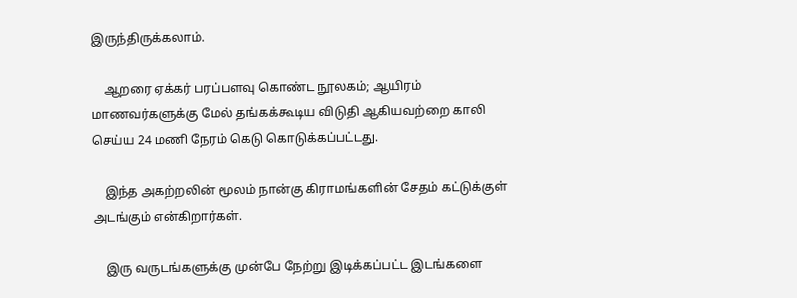இருந்திருக்கலாம்.

    ஆறரை ஏக்கர் பரப்பளவு கொண்ட நூலகம்; ஆயிரம் மாணவர்களுக்கு மேல் தங்கக்கூடிய விடுதி ஆகியவற்றை காலி செய்ய 24 மணி நேரம் கெடு கொடுக்கப்பட்டது.

    இந்த அகற்றலின் மூலம் நான்கு கிராமங்களின் சேதம் கட்டுக்குள் அடங்கும் என்கிறார்கள்.

    இரு வருடங்களுக்கு முன்பே நேற்று இடிக்கப்பட்ட இடங்களை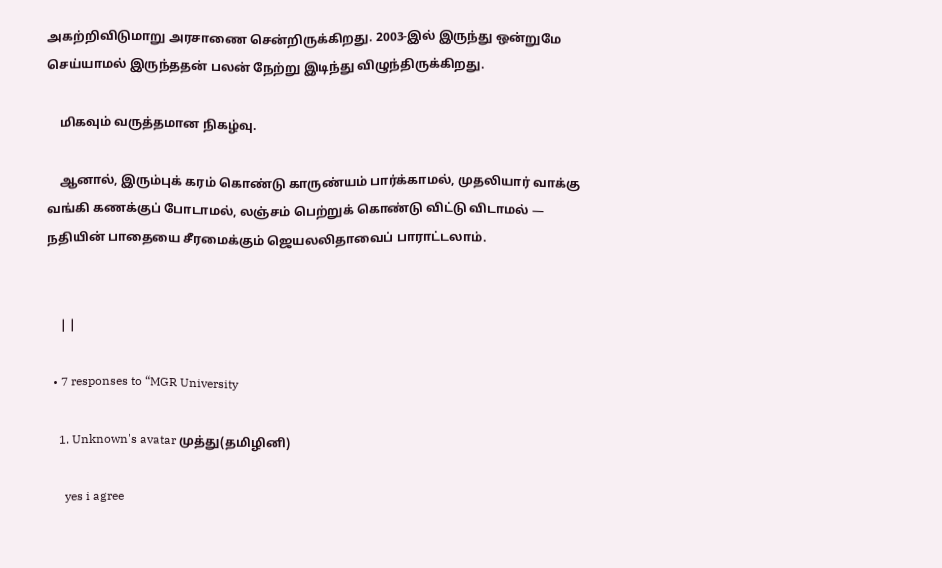அகற்றிவிடுமாறு அரசாணை சென்றிருக்கிறது. 2003-இல் இருந்து ஒன்றுமே செய்யாமல் இருந்ததன் பலன் நேற்று இடிந்து விழுந்திருக்கிறது.

    மிகவும் வருத்தமான நிகழ்வு.

    ஆனால், இரும்புக் கரம் கொண்டு காருண்யம் பார்க்காமல், முதலியார் வாக்கு வங்கி கணக்குப் போடாமல், லஞ்சம் பெற்றுக் கொண்டு விட்டு விடாமல் — நதியின் பாதையை சீரமைக்கும் ஜெயலலிதாவைப் பாராட்டலாம்.


    | |

  • 7 responses to “MGR University

    1. Unknown's avatar முத்து(தமிழினி)

      yes i agree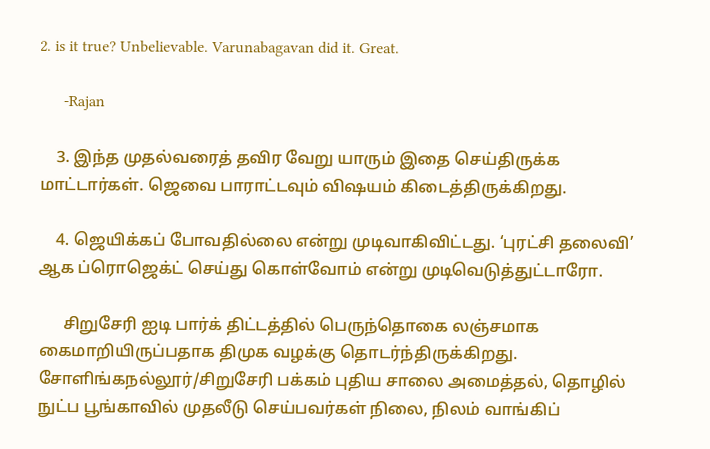2. is it true? Unbelievable. Varunabagavan did it. Great.

      -Rajan

    3. இந்த முதல்வரைத் தவிர வேறு யாரும் இதை செய்திருக்க மாட்டார்கள். ஜெவை பாராட்டவும் விஷயம் கிடைத்திருக்கிறது.

    4. ஜெயிக்கப் போவதில்லை என்று முடிவாகிவிட்டது. ‘புரட்சி தலைவி’ ஆக ப்ரொஜெக்ட் செய்து கொள்வோம் என்று முடிவெடுத்துட்டாரோ.

      சிறுசேரி ஐடி பார்க் திட்டத்தில் பெருந்தொகை லஞ்சமாக கைமாறியிருப்பதாக திமுக வழக்கு தொடர்ந்திருக்கிறது. சோளிங்கநல்லூர்/சிறுசேரி பக்கம் புதிய சாலை அமைத்தல், தொழில் நுட்ப பூங்காவில் முதலீடு செய்பவர்கள் நிலை, நிலம் வாங்கிப்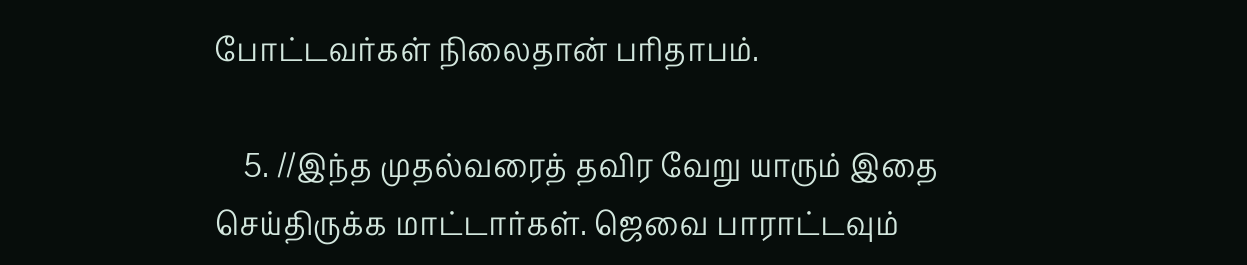போட்டவர்கள் நிலைதான் பரிதாபம்.

    5. //இந்த முதல்வரைத் தவிர வேறு யாரும் இதை செய்திருக்க மாட்டார்கள். ஜெவை பாராட்டவும்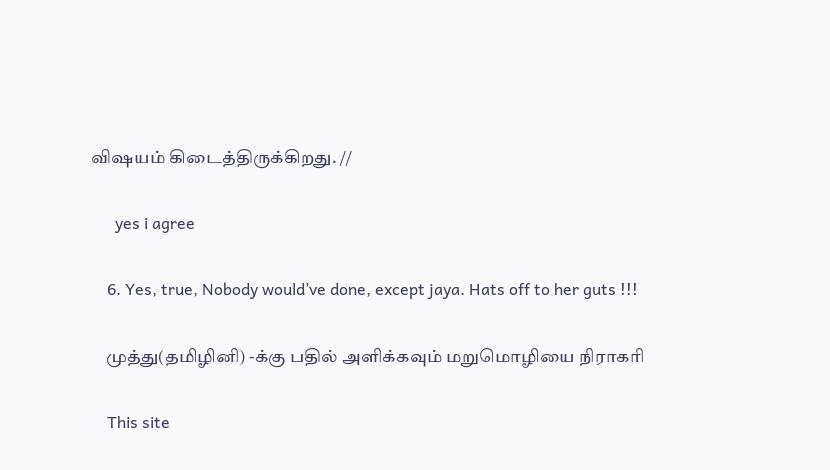விஷயம் கிடைத்திருக்கிறது. //

      yes i agree

    6. Yes, true, Nobody would’ve done, except jaya. Hats off to her guts !!!

    முத்து(தமிழினி) -க்கு பதில் அளிக்கவும் மறுமொழியை நிராகரி

    This site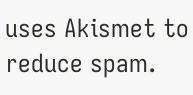uses Akismet to reduce spam.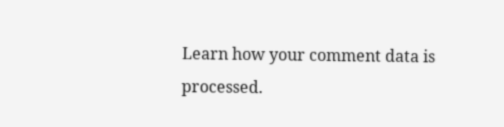Learn how your comment data is processed.